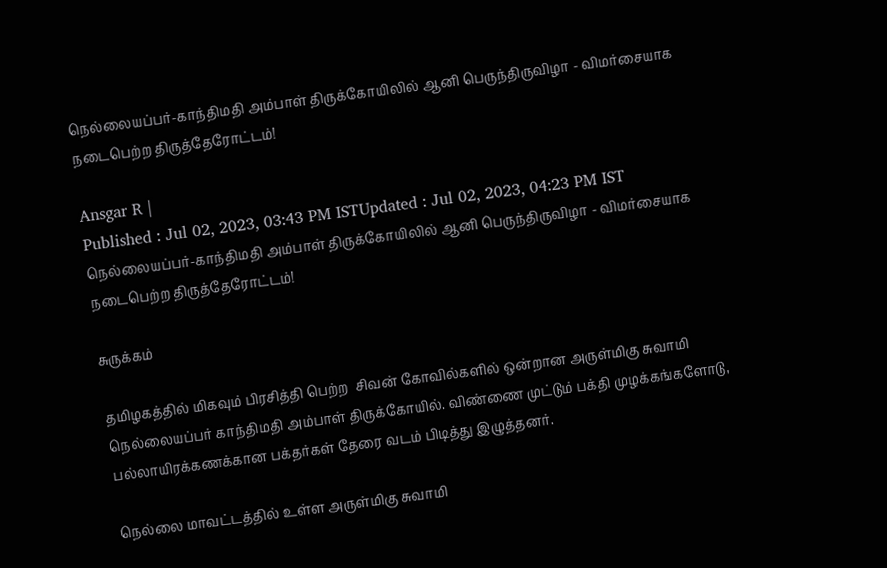நெல்லையப்பர்-காந்திமதி அம்பாள் திருக்கோயிலில் ஆனி பெருந்திருவிழா - விமர்சையாக நடைபெற்ற திருத்தேரோட்டம்!

Ansgar R |
Published : Jul 02, 2023, 03:43 PM ISTUpdated : Jul 02, 2023, 04:23 PM IST
நெல்லையப்பர்-காந்திமதி அம்பாள் திருக்கோயிலில் ஆனி பெருந்திருவிழா - விமர்சையாக நடைபெற்ற திருத்தேரோட்டம்!

சுருக்கம்

தமிழகத்தில் மிகவும் பிரசித்தி பெற்ற  சிவன் கோவில்களில் ஒன்றான அருள்மிகு சுவாமி நெல்லையப்பர் காந்திமதி அம்பாள் திருக்கோயில். விண்ணை முட்டும் பக்தி முழக்கங்களோடு, பல்லாயிரக்கணக்கான பக்தர்கள் தேரை வடம் பிடித்து இழுத்தனர்.

நெல்லை மாவட்டத்தில் உள்ள அருள்மிகு சுவாமி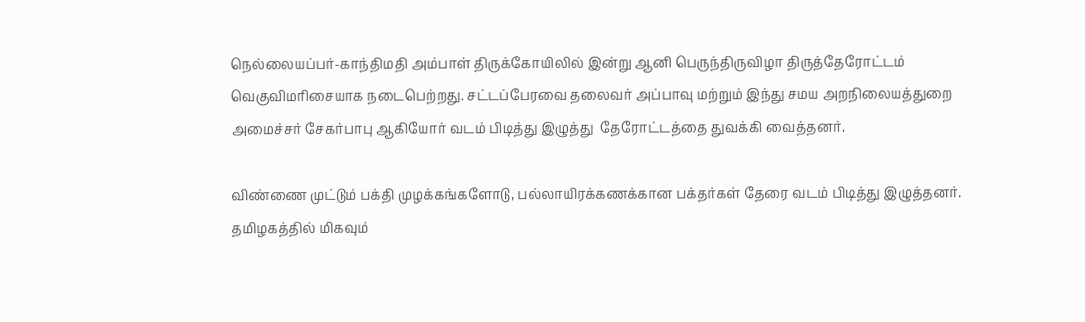நெல்லையப்பர்-காந்திமதி அம்பாள் திருக்கோயிலில் இன்று ஆனி பெருந்திருவிழா திருத்தேரோட்டம் வெகுவிமரிசையாக நடைபெற்றது. சட்டப்பேரவை தலைவர் அப்பாவு மற்றும் இந்து சமய அறநிலையத்துறை அமைச்சர் சேகர்பாபு ஆகியோர் வடம் பிடித்து இழுத்து  தேரோட்டத்தை துவக்கி வைத்தனர்.

விண்ணை முட்டும் பக்தி முழக்கங்களோடு, பல்லாயிரக்கணக்கான பக்தர்கள் தேரை வடம் பிடித்து இழுத்தனர். தமிழகத்தில் மிகவும்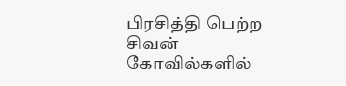பிரசித்தி பெற்ற  சிவன் கோவில்களில்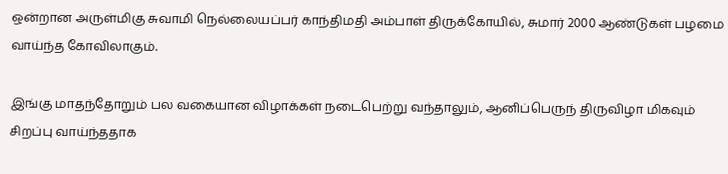ஒன்றான அருள்மிகு சுவாமி நெல்லையப்பர் காந்திமதி அம்பாள் திருக்கோயில், சுமார் 2000 ஆண்டுகள் பழமை வாய்ந்த கோவிலாகும்.

இங்கு மாதந்தோறும் பல வகையான விழாக்கள் நடைபெற்று வந்தாலும், ஆனிப்பெருந் திருவிழா மிகவும் சிறப்பு வாய்ந்ததாக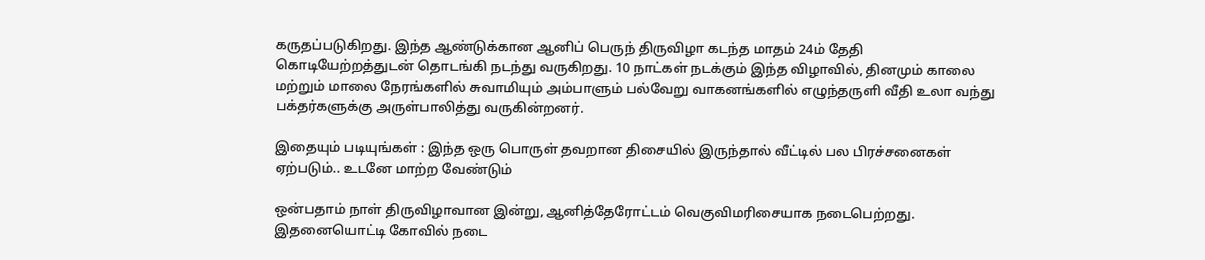கருதப்படுகிறது. இந்த ஆண்டுக்கான ஆனிப் பெருந் திருவிழா கடந்த மாதம் 24ம் தேதி கொடியேற்றத்துடன் தொடங்கி நடந்து வருகிறது. 10 நாட்கள் நடக்கும் இந்த விழாவில், தினமும் காலை மற்றும் மாலை நேரங்களில் சுவாமியும் அம்பாளும் பல்வேறு வாகனங்களில் எழுந்தருளி வீதி உலா வந்து பக்தர்களுக்கு அருள்பாலித்து வருகின்றனர்.

இதையும் படியுங்கள் : இந்த ஒரு பொருள் தவறான திசையில் இருந்தால் வீட்டில் பல பிரச்சனைகள் ஏற்படும்.. உடனே மாற்ற வேண்டும்

ஒன்பதாம் நாள் திருவிழாவான இன்று, ஆனித்தேரோட்டம் வெகுவிமரிசையாக நடைபெற்றது. இதனையொட்டி கோவில் நடை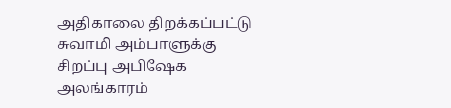அதிகாலை திறக்கப்பட்டு சுவாமி அம்பாளுக்கு சிறப்பு அபிஷேக அலங்காரம்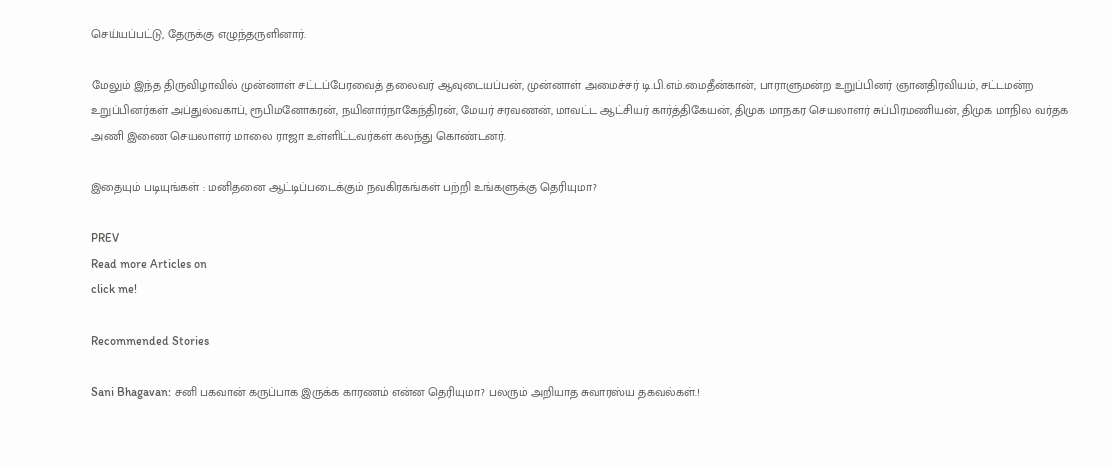செய்யப்பட்டு, தேருக்கு எழுந்தருளினார்.

மேலும் இந்த திருவிழாவில் முன்னாள் சட்டப்பேரவைத் தலைவர் ஆவுடையப்பன், முன்னாள் அமைச்சர் டி.பி.எம்.மைதீன்கான், பாராளுமன்ற உறுப்பினர் ஞானதிரவியம், சட்டமன்ற உறுப்பினர்கள் அப்துல்வகாப், ரூபிமனோகரன், நயினார்நாகேந்திரன், மேயர் சரவணன், மாவட்ட ஆட்சியர் கார்த்திகேயன், திமுக மாநகர செயலாளர் சுப்பிரமணியன், திமுக மாநில வர்தக அணி இணை செயலாளர் மாலை ராஜா உள்ளிட்டவர்கள் கலந்து கொண்டனர்.

இதையும் படியுங்கள் : மனிதனை ஆட்டிப்படைக்கும் நவகிரகங்கள் பற்றி உங்களுக்கு தெரியுமா?

PREV
Read more Articles on
click me!

Recommended Stories

Sani Bhagavan: சனி பகவான் கருப்பாக இருக்க காரணம் என்ன தெரியுமா? பலரும் அறியாத சுவாரஸ்ய தகவல்கள்.!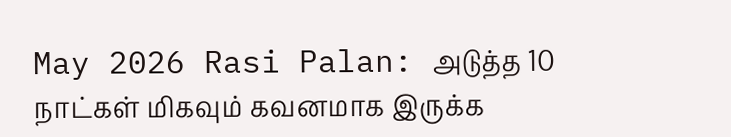May 2026 Rasi Palan: அடுத்த 10 நாட்கள் மிகவும் கவனமாக இருக்க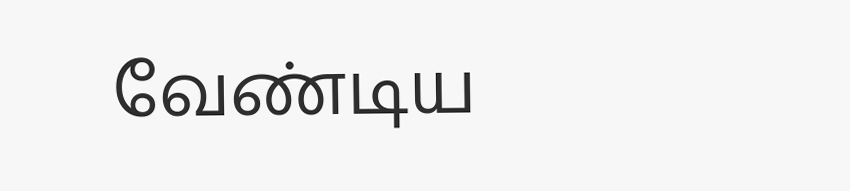வேண்டிய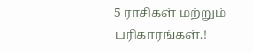5 ராசிகள் மற்றும் பரிகாரங்கள்.!